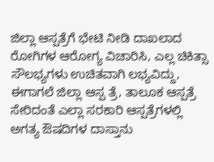ಜಿಲ್ಲಾ ಆಸ್ಪತ್ರೆಗೆ ಭೇಟಿ ನೀಡಿ ದಾಖಲಾದ ರೋಗಿಗಳ ಆರೋಗ್ಯ ವಿಚಾರಿಸಿ, ಎಲ್ಲ ಚಿಕಿತ್ಸಾ ಸೌಲಭ್ಯಗಳು ಉಚಿತವಾಗಿ ಲಭ್ಯವಿದ್ದು, ಈಗಾಗಲೆ ಜಿಲ್ಲಾ ಆಸ್ಪ ತ್ರೆ, ತಾಲೂಕ ಆಸ್ಪತ್ರೆ ಸೇರಿದಂತೆ ಎಲ್ಲಾ ಸರಕಾರಿ ಆಸ್ಪತ್ರೆಗಳಲ್ಲಿ ಅಗತ್ಯ ಔಷದಿಗಳ ದಾಸ್ತಾನು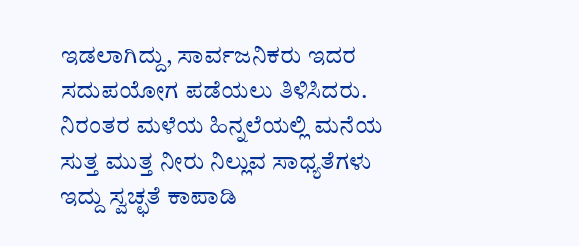ಇಡಲಾಗಿದ್ದು, ಸಾರ್ವಜನಿಕರು ಇದರ ಸದುಪಯೋಗ ಪಡೆಯಲು ತಿಳಿಸಿದರು.
ನಿರಂತರ ಮಳೆಯ ಹಿನ್ನಲೆಯಲ್ಲಿ ಮನೆಯ ಸುತ್ತ ಮುತ್ತ ನೀರು ನಿಲ್ಲುವ ಸಾಧ್ಯತೆಗಳು ಇದ್ದು ಸ್ವಚ್ಛತೆ ಕಾಪಾಡಿ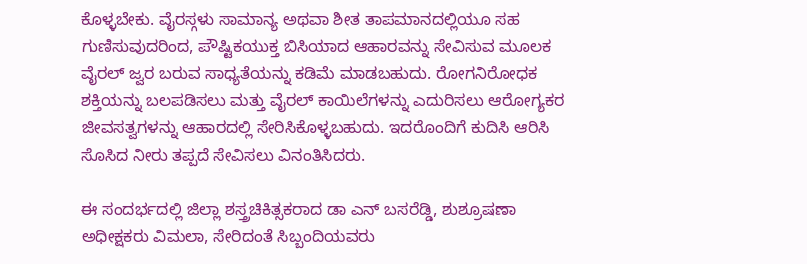ಕೊಳ್ಳಬೇಕು. ವೈರಸ್ಗಳು ಸಾಮಾನ್ಯ ಅಥವಾ ಶೀತ ತಾಪಮಾನದಲ್ಲಿಯೂ ಸಹ ಗುಣಿಸುವುದರಿಂದ, ಪೌಷ್ಟಿಕಯುಕ್ತ ಬಿಸಿಯಾದ ಆಹಾರವನ್ನು ಸೇವಿಸುವ ಮೂಲಕ ವೈರಲ್ ಜ್ವರ ಬರುವ ಸಾಧ್ಯತೆಯನ್ನು ಕಡಿಮೆ ಮಾಡಬಹುದು. ರೋಗನಿರೋಧಕ ಶಕ್ತಿಯನ್ನು ಬಲಪಡಿಸಲು ಮತ್ತು ವೈರಲ್ ಕಾಯಿಲೆಗಳನ್ನು ಎದುರಿಸಲು ಆರೋಗ್ಯಕರ ಜೀವಸತ್ವಗಳನ್ನು ಆಹಾರದಲ್ಲಿ ಸೇರಿಸಿಕೊಳ್ಳಬಹುದು. ಇದರೊಂದಿಗೆ ಕುದಿಸಿ ಆರಿಸಿ ಸೊಸಿದ ನೀರು ತಪ್ಪದೆ ಸೇವಿಸಲು ವಿನಂತಿಸಿದರು.

ಈ ಸಂದರ್ಭದಲ್ಲಿ ಜಿಲ್ಲಾ ಶಸ್ತ್ರಚಿಕಿತ್ಸಕರಾದ ಡಾ ಎನ್ ಬಸರೆಡ್ಡಿ, ಶುಶ್ರೂಷಣಾ ಅಧೀಕ್ಷಕರು ವಿಮಲಾ, ಸೇರಿದಂತೆ ಸಿಬ್ಬಂದಿಯವರು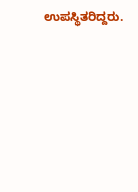ಉಪಸ್ಥಿತರಿದ್ದರು.